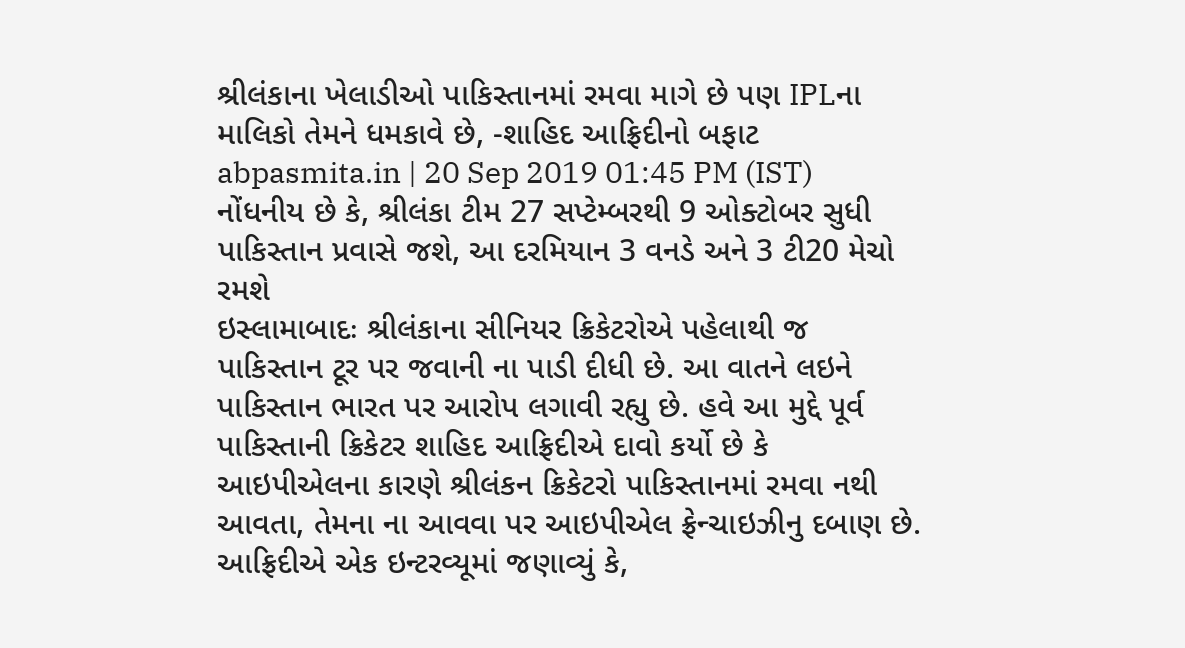શ્રીલંકાના ખેલાડીઓ પાકિસ્તાનમાં રમવા માગે છે પણ IPLના માલિકો તેમને ધમકાવે છે, -શાહિદ આફ્રિદીનો બફાટ
abpasmita.in | 20 Sep 2019 01:45 PM (IST)
નોંધનીય છે કે, શ્રીલંકા ટીમ 27 સપ્ટેમ્બરથી 9 ઓક્ટોબર સુધી પાકિસ્તાન પ્રવાસે જશે, આ દરમિયાન 3 વનડે અને 3 ટી20 મેચો રમશે
ઇસ્લામાબાદઃ શ્રીલંકાના સીનિયર ક્રિકેટરોએ પહેલાથી જ પાકિસ્તાન ટૂર પર જવાની ના પાડી દીધી છે. આ વાતને લઇને પાકિસ્તાન ભારત પર આરોપ લગાવી રહ્યુ છે. હવે આ મુદ્દે પૂર્વ પાકિસ્તાની ક્રિકેટર શાહિદ આફ્રિદીએ દાવો કર્યો છે કે આઇપીએલના કારણે શ્રીલંકન ક્રિકેટરો પાકિસ્તાનમાં રમવા નથી આવતા, તેમના ના આવવા પર આઇપીએલ ફ્રેન્ચાઇઝીનુ દબાણ છે. આફ્રિદીએ એક ઇન્ટરવ્યૂમાં જણાવ્યું કે,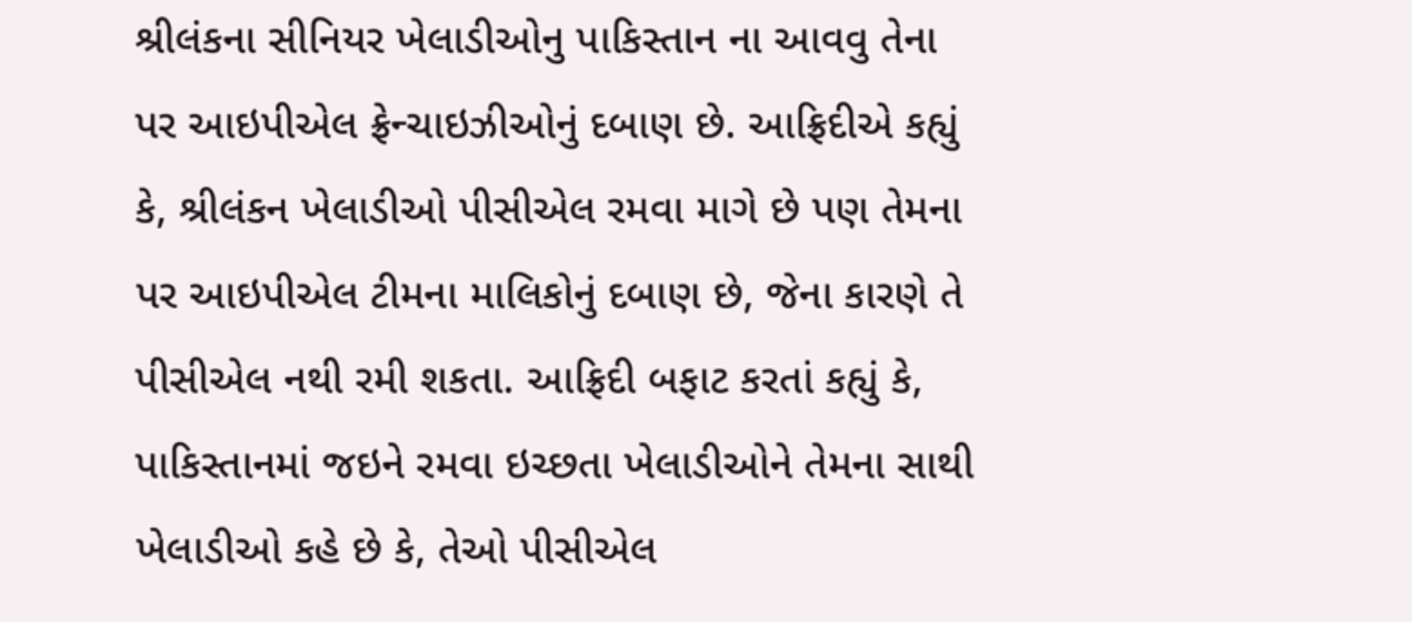શ્રીલંકના સીનિયર ખેલાડીઓનુ પાકિસ્તાન ના આવવુ તેના પર આઇપીએલ ફ્રેન્ચાઇઝીઓનું દબાણ છે. આફ્રિદીએ કહ્યું કે, શ્રીલંકન ખેલાડીઓ પીસીએલ રમવા માગે છે પણ તેમના પર આઇપીએલ ટીમના માલિકોનું દબાણ છે, જેના કારણે તે પીસીએલ નથી રમી શકતા. આફ્રિદી બફાટ કરતાં કહ્યું કે, પાકિસ્તાનમાં જઇને રમવા ઇચ્છતા ખેલાડીઓને તેમના સાથી ખેલાડીઓ કહે છે કે, તેઓ પીસીએલ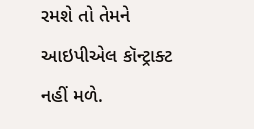રમશે તો તેમને આઇપીએલ કૉન્ટ્રાક્ટ નહીં મળે.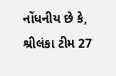નોંધનીય છે કે, શ્રીલંકા ટીમ 27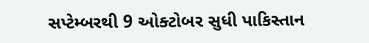સપ્ટેમ્બરથી 9 ઓક્ટોબર સુધી પાકિસ્તાન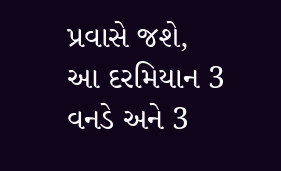પ્રવાસે જશે, આ દરમિયાન 3 વનડે અને 3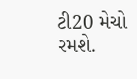ટી20 મેચો રમશે.